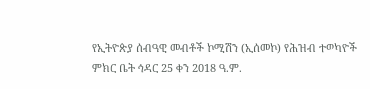የኢትዮጵያ ሰብዓዊ መብቶች ኮሚሽን (ኢሰመኮ) የሕዝብ ተወካዮች ምክር ቤት ኅዳር 25 ቀን 2018 ዓ.ም.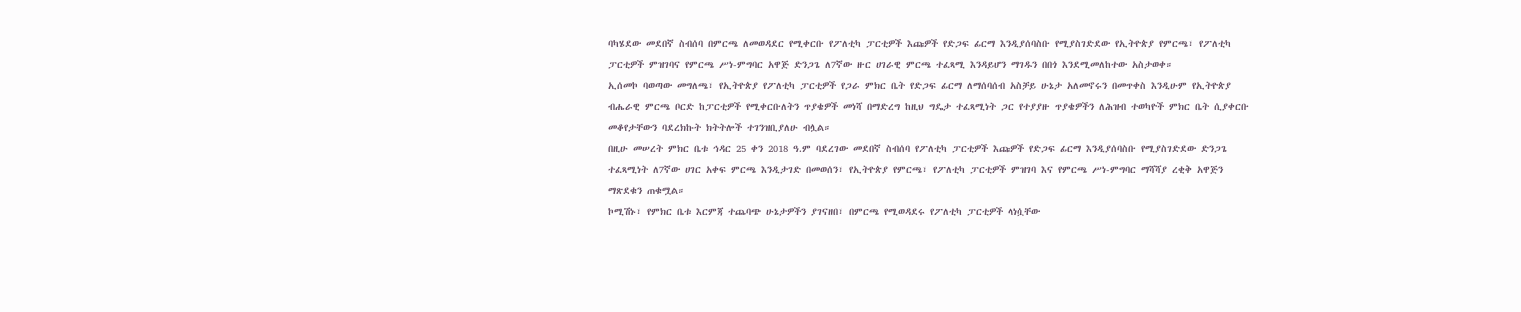ባካሄደው መደበኛ ስብሰባ በምርጫ ለመወዳደር የሚቀርቡ የፖለቲካ ፓርቲዎች እጩዎች የድጋፍ ፊርማ እንዲያሰባስቡ የሚያስገድደው የኢትዮጵያ የምርጫ፣ የፖለቲካ ፓርቲዎች ምዝገባና የምርጫ ሥነ-ምግባር አዋጅ ድንጋጌ ለ7ኛው ዙር ሀገራዊ ምርጫ ተፈጻሚ እንዳይሆን ማገዱን በበጎ እንደሚመለከተው አስታወቀ።
ኢሰመኮ ባወጣው መግለጫ፣ የኢትዮጵያ የፖለቲካ ፓርቲዎች የጋራ ምክር ቤት የድጋፍ ፊርማ ለማሰባሰብ አስቻይ ሁኔታ አለመኖሩን በመጥቀስ እንዲሁም የኢትዮጵያ ብሔራዊ ምርጫ ቦርድ ከፓርቲዎች የሚቀርቡለትን ጥያቄዎች መነሻ በማድረግ ከዚህ ግዴታ ተፈጻሚነት ጋር የተያያዙ ጥያቄዎችን ለሕዝብ ተወካዮች ምክር ቤት ሲያቀርቡ መቆየታቸውን ባደረክኩት ክትትሎች ተገንዝቢያለሁ ብሏል።
በዚሁ መሠረት ምክር ቤቱ ኅዳር 25 ቀን 2018 ዓ.ም ባደረገው መደበኛ ስብሰባ የፖለቲካ ፓርቲዎች እጩዎች የድጋፍ ፊርማ እንዲያሰባስቡ የሚያስገድደው ድንጋጌ ተፈጻሚነት ለ7ኛው ሀገር አቀፍ ምርጫ እንዲታገድ በመወሰን፣ የኢትዮጵያ የምርጫ፣ የፖለቲካ ፓርቲዎች ምዝገባ እና የምርጫ ሥነ-ምግባር ማሻሻያ ረቂቅ አዋጅን ማጽደቁን ጠቁሟል።
ኮሚሽኑ፣ የምክር ቤቱ እርምጃ ተጨባጭ ሁኔታዎችን ያገናዘበ፣ በምርጫ የሚወዳደሩ የፖለቲካ ፓርቲዎች ላነሷቸው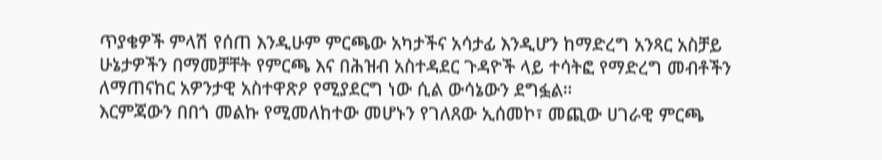ጥያቄዎች ምላሽ የሰጠ እንዲሁም ምርጫው አካታችና አሳታፊ እንዲሆን ከማድረግ አንጻር አስቻይ ሁኔታዎችን በማመቻቸት የምርጫ እና በሕዝብ አስተዳደር ጉዳዮች ላይ ተሳትፎ የማድረግ መብቶችን ለማጠናከር አዎንታዊ አስተዋጽዖ የሚያደርግ ነው ሲል ውሳኔውን ደግፏል።
እርምጃውን በበጎ መልኩ የሚመለከተው መሆኑን የገለጸው ኢሰመኮ፣ መጪው ሀገራዊ ምርጫ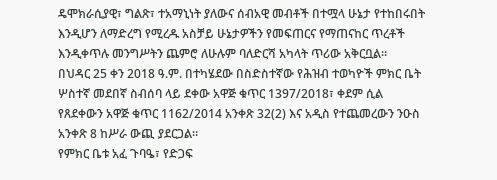ዴሞክራሲያዊ፣ ግልጽ፣ ተአማኒነት ያለውና ሰብአዊ መብቶች በተሟላ ሁኔታ የተከበሩበት እንዲሆን ለማድረግ የሚረዱ አስቻይ ሁኔታዎችን የመፍጠርና የማጠናከር ጥረቶች እንዲቀጥሉ መንግሥትን ጨምሮ ለሁሉም ባለድርሻ አካላት ጥሪው አቅርቧል።
በህዳር 25 ቀን 2018 ዓ.ም. በተካሄደው በስድስተኛው የሕዝብ ተወካዮች ምክር ቤት ሦስተኛ መደበኛ ስብሰባ ላይ ደቀው አዋጅ ቁጥር 1397/2018፣ ቀደም ሲል የጸደቀውን አዋጅ ቁጥር 1162/2014 አንቀጽ 32(2) እና አዲስ የተጨመረውን ንዑስ አንቀጽ 8 ከሥራ ውጪ ያደርጋል።
የምክር ቤቱ አፈ ጉባዔ፣ የድጋፍ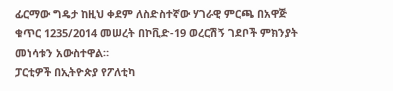ፊርማው ግዴታ ከዚህ ቀደም ለስድስተኛው ሃገራዊ ምርጫ በአዋጅ ቁጥር 1235/2014 መሠረት በኮቪድ-19 ወረርሽኝ ገደቦች ምክንያት መነሳቱን አውስተዋል።
ፓርቲዎች በኢትዮጵያ የፖለቲካ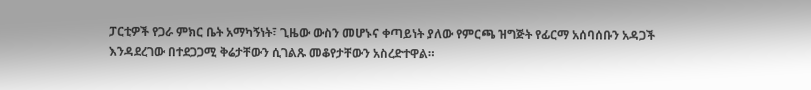ፓርቲዎች የጋራ ምክር ቤት አማካኝነት፣ ጊዜው ውስን መሆኑና ቀጣይነት ያለው የምርጫ ዝግጅት የፊርማ አሰባሰቡን አዳጋች እንዳደረገው በተደጋጋሚ ቅሬታቸውን ሲገልጹ መቆየታቸውን አስረድተዋል።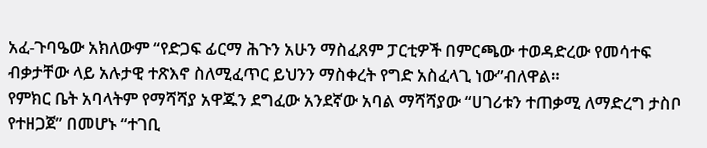አፈ-ጉባዔው አክለውም “የድጋፍ ፊርማ ሕጉን አሁን ማስፈጸም ፓርቲዎች በምርጫው ተወዳድረው የመሳተፍ ብቃታቸው ላይ አሉታዊ ተጽእኖ ስለሚፈጥር ይህንን ማስቀረት የግድ አስፈላጊ ነው”ብለዋል።
የምክር ቤት አባላትም የማሻሻያ አዋጁን ደግፈው አንደኛው አባል ማሻሻያው “ሀገሪቱን ተጠቃሚ ለማድረግ ታስቦ የተዘጋጀ” በመሆኑ “ተገቢ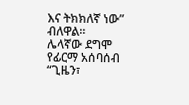እና ትክክለኛ ነው” ብለዋል።
ሌላኛው ደግሞ የፊርማ አሰባሰብ “ጊዜን፣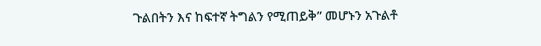ጉልበትን እና ከፍተኛ ትግልን የሚጠይቅ” መሆኑን አጉልቶ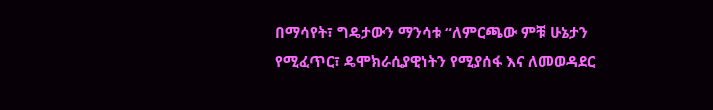በማሳየት፣ ግዴታውን ማንሳቱ “ለምርጫው ምቹ ሁኔታን የሚፈጥር፣ ዴሞክራሲያዊነትን የሚያሰፋ እና ለመወዳደር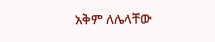አቅም ለሌላቸው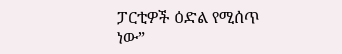ፓርቲዎች ዕድል የሚሰጥ ነው”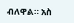ብለዋል። አስ